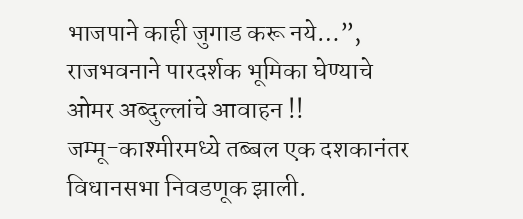भाजपाने काही जुगाड करू नये…”, राजभवनाने पारदर्शक भूमिका घेण्याचे ओमर अब्दुल्लांचे आवाहन !!
जम्मू-काश्मीरमध्ये तब्बल एक दशकानंतर विधानसभा निवडणूक झाली.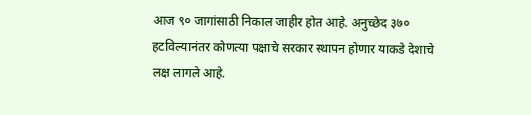आज ९० जागांसाठी निकाल जाहीर होत आहे. अनुच्छेद ३७० हटविल्यानंतर कोणत्या पक्षाचे सरकार स्थापन होणार याकडे देशाचे लक्ष लागले आहे.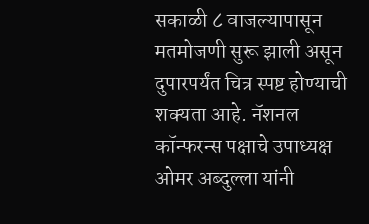सकाळी ८ वाजल्यापासून मतमोजणी सुरू झाली असून दुपारपर्यंत चित्र स्पष्ट होण्याची शक्यता आहे. नॅशनल कॉन्फरन्स पक्षाचे उपाध्यक्ष ओमर अब्दुल्ला यांनी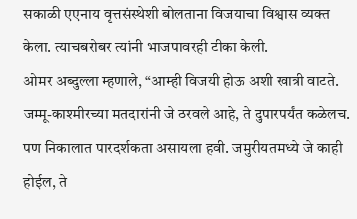सकाळी एएनाय वृत्तसंस्थेशी बोलताना विजयाचा विश्वास व्यक्त केला. त्याचबरोबर त्यांनी भाजपावरही टीका केली.
ओमर अब्दुल्ला म्हणाले, “आम्ही विजयी होऊ अशी खात्री वाटते. जम्मू-काश्मीरच्या मतदारांनी जे ठरवले आहे, ते दुपारपर्यंत कळेलच. पण निकालात पारदर्शकता असायला हवी. जमुरीयतमध्ये जे काही होईल, ते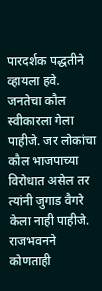पारदर्शक पद्धतीने व्हायला हवे. जनतेचा कौल स्वीकारला गेला पाहीजे. जर लोकांचा कौल भाजपाच्या विरोधात असेल तर त्यांनी जुगाड वैगरे केला नाही पाहीजे. राजभवनने कोणताही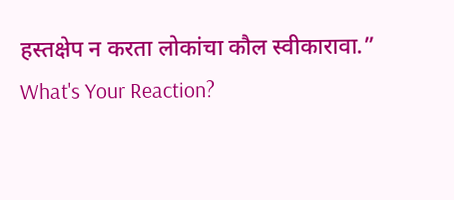हस्तक्षेप न करता लोकांचा कौल स्वीकारावा.”
What's Your Reaction?